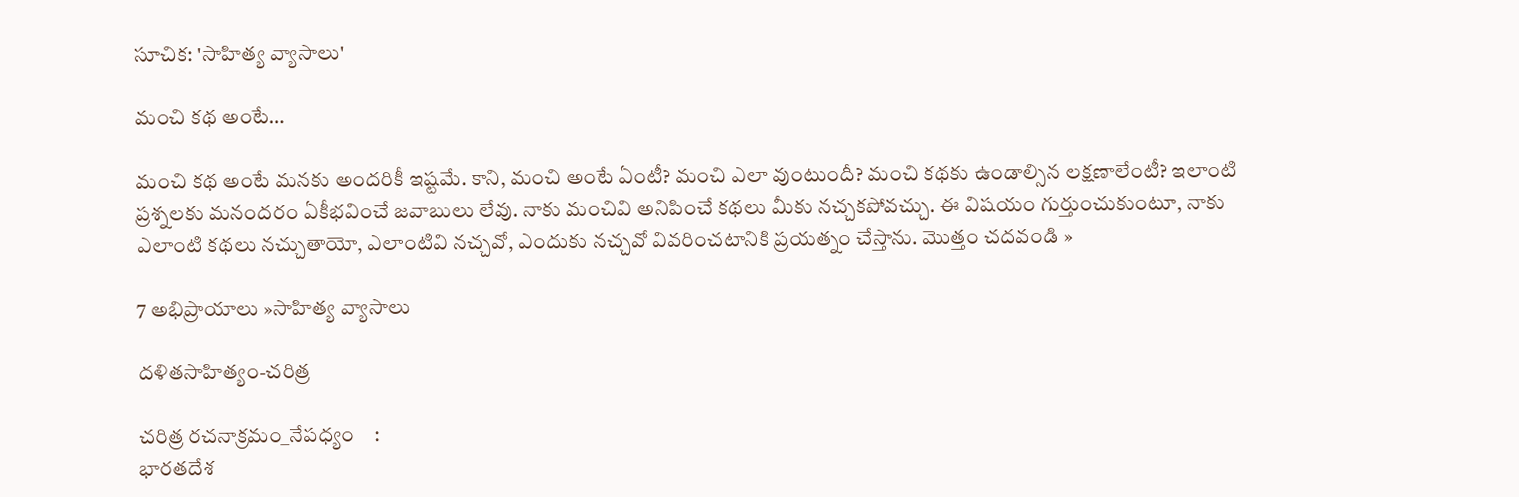సూచిక: 'సాహిత్య వ్యాసాలు'

మంచి కథ అంటే…

మంచి కథ అంటే మనకు అందరికీ ఇష్టమే. కాని, మంచి అంటే ఏంటీ? మంచి ఎలా వుంటుందీ? మంచి కథకు ఉండాల్సిన లక్షణాలేంటీ? ఇలాంటి ప్రశ్నలకు మనందరం ఏకీభవించే జవాబులు లేవు. నాకు మంచివి అనిపించే కథలు మీకు నచ్చకపోవచ్చు. ఈ విషయం గుర్తుంచుకుంటూ, నాకు ఎలాంటి కథలు నచ్చుతాయో, ఎలాంటివి నచ్చవో, ఎందుకు నచ్చవో వివరించటానికి ప్రయత్నం చేస్తాను. మొత్తం చదవండి »

7 అభిప్రాయాలు »సాహిత్య వ్యాసాలు

దళితసాహిత్యం-చరిత్ర

చరిత్ర రచనాక్రమం_నేపధ్యం    :
భారతదేశ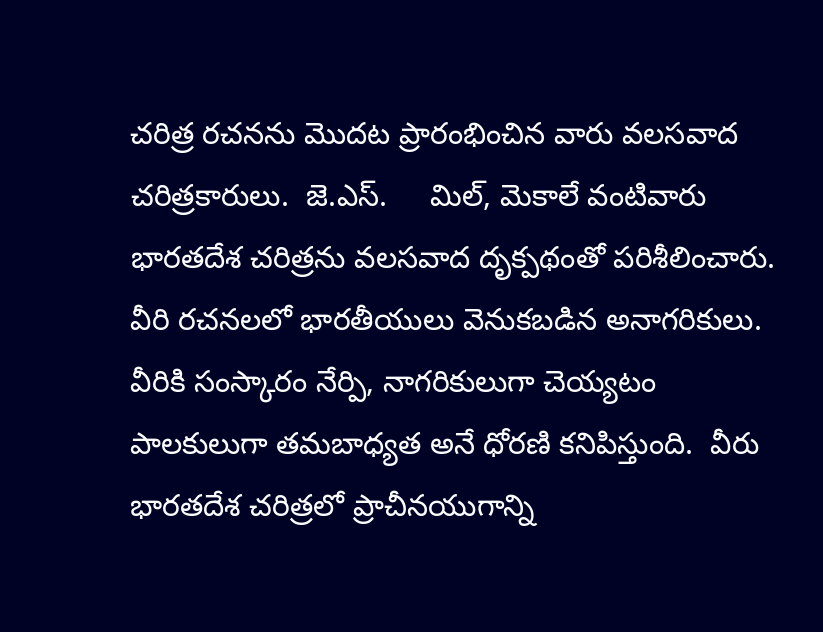చరిత్ర రచనను మొదట ప్రారంభించిన వారు వలసవాద చరిత్రకారులు.  జె.ఎస్.     మిల్, మెకాలే వంటివారు భారతదేశ చరిత్రను వలసవాద దృక్పథంతో పరిశీలించారు.  వీరి రచనలలో భారతీయులు వెనుకబడిన అనాగరికులు.  వీరికి సంస్కారం నేర్పి, నాగరికులుగా చెయ్యటం పాలకులుగా తమబాధ్యత అనే ధోరణి కనిపిస్తుంది.  వీరు భారతదేశ చరిత్రలో ప్రాచీనయుగాన్ని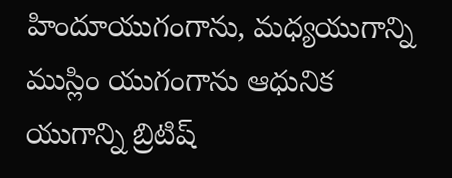హిందూయుగంగాను, మధ్యయుగాన్ని ముస్లిం యుగంగాను ఆధునిక యుగాన్ని బ్రిటిష్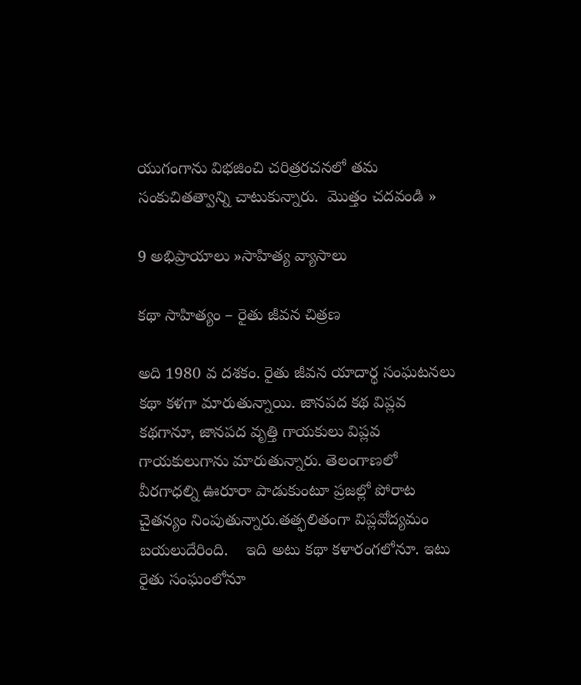యుగంగాను విభజించి చరిత్రరచనలో తమ సంకుచితత్వాన్ని చాటుకున్నారు.  మొత్తం చదవండి »

9 అభిప్రాయాలు »సాహిత్య వ్యాసాలు

కథా సాహిత్యం – రైతు జీవన చిత్రణ

అది 1980 వ దశకం. రైతు జీవన యాదార్థ సంఘటనలు కథా కళగా మారుతున్నాయి. జానపద కథ విప్లవ కథగానూ, జానపద వృత్తి గాయకులు విప్లవ గాయకులుగాను మారుతున్నారు. తెలంగాణలో వీరగాధల్ని ఊరూరా పాడుకుంటూ ప్రజల్లో పోరాట చైతన్యం నింపుతున్నారు.తత్ఫలితంగా విప్లవోద్యమం బయలుదేరింది.    ఇది అటు కథా కళారంగలోనూ. ఇటు రైతు సంఘంలోనూ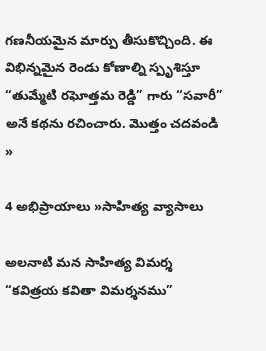గణనీయమైన మార్పు తీసుకొచ్చింది. ఈ విభిన్నమైన రెండు కోణాల్ని స్పృశిస్తూ “తుమ్మేటి రఘోత్తమ రెడ్డి” గారు “సవారీ” అనే కథను రచించారు. మొత్తం చదవండి »

4 అభిప్రాయాలు »సాహిత్య వ్యాసాలు

అలనాటి మన సాహిత్య విమర్శ “కవిత్రయ కవితా విమర్శనము”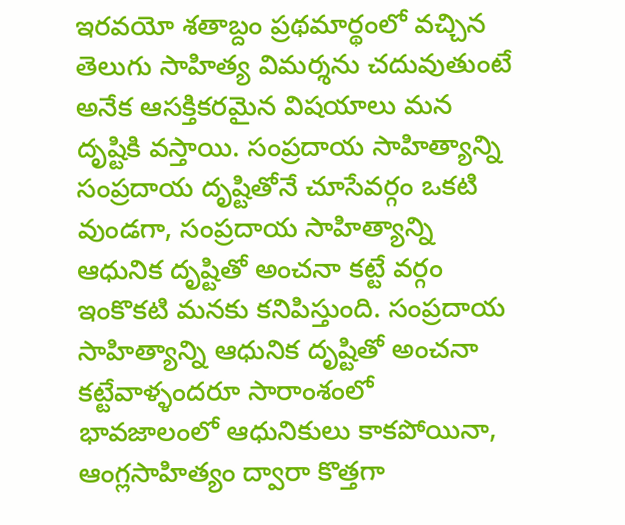ఇరవయో శతాబ్దం ప్రథమార్థంలో వచ్చిన తెలుగు సాహిత్య విమర్శను చదువుతుంటే అనేక ఆసక్తికరమైన విషయాలు మన దృష్టికి వస్తాయి. సంప్రదాయ సాహిత్యాన్ని సంప్రదాయ దృష్టితోనే చూసేవర్గం ఒకటి వుండగా, సంప్రదాయ సాహిత్యాన్ని ఆధునిక దృష్టితో అంచనా కట్టే వర్గం ఇంకొకటి మనకు కనిపిస్తుంది. సంప్రదాయ సాహిత్యాన్ని ఆధునిక దృష్టితో అంచనా కట్టేవాళ్ళందరూ సారాంశంలో భావజాలంలో ఆధునికులు కాకపోయినా, ఆంగ్లసాహిత్యం ద్వారా కొత్తగా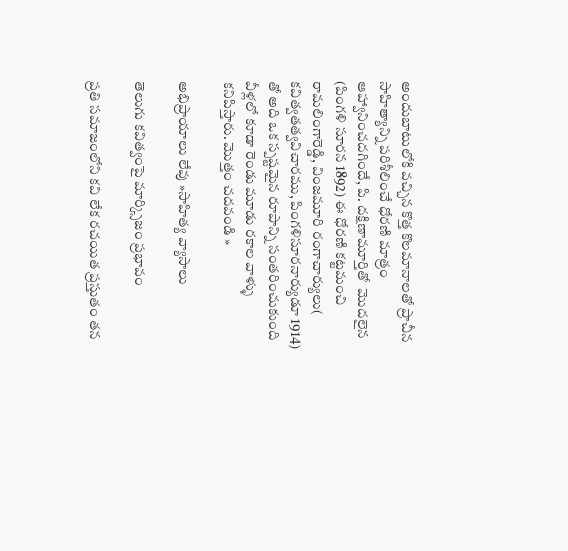అందుబాటులోకి వచ్చిన కొత్త కొలమానాలతో ప్రాచీన సాహిత్యాన్ని పరిశీలించే ధోరణి మాత్రం ఆహ్వానించదగిందే, పి. దక్షిణామూర్తితో  మొదలైన (పింగళి సూరన 1892) ఈ ధోరణి కట్టమంచి రామలింగారెడ్డి, వింజమూరి రంగాచార్యులు( కవిత్వతత్వవిచారము, పింగళిసూరనార్యుడూ 1914) తో అది ఒక స్పష్టమైన రూపాన్ని సంతరించుకుంది వీళ్లలో కూడా రెండు మూడు రకాల వాళ్ళు కనిపిస్తారు. మొత్తం చదవండి »

అభిప్రాయాలు లేవు »సాహిత్య వ్యాసాలు

తెలుగు కవిత్వంపై మార్క్సిజం ప్రభావం

ప్రతి సమాజంలోని కవి లేక రచయిత ప్రస్తుతం తన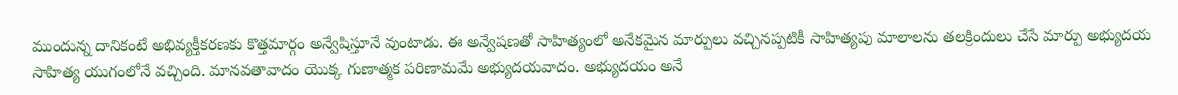ముందున్న దానికంటే అభివ్యక్తీకరణకు కొత్తమార్గం అన్వేషిస్తూనే వుంటాడు. ఈ అన్వేషణతో సాహిత్యంలో అనేకమైన మార్పులు వచ్చినప్పటికీ సాహిత్యపు మాలాలను తలక్రిందులు చేసే మార్పు అభ్యుదయ సాహిత్య యుగంలోనే వచ్చింది. మానవతావాదం యొక్క గుణాత్మక పరిణామమే అభ్యుదయవాదం. అభ్యుదయం అనే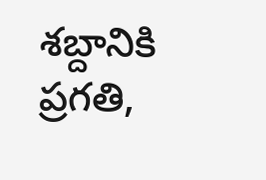శబ్దానికి ప్రగతి,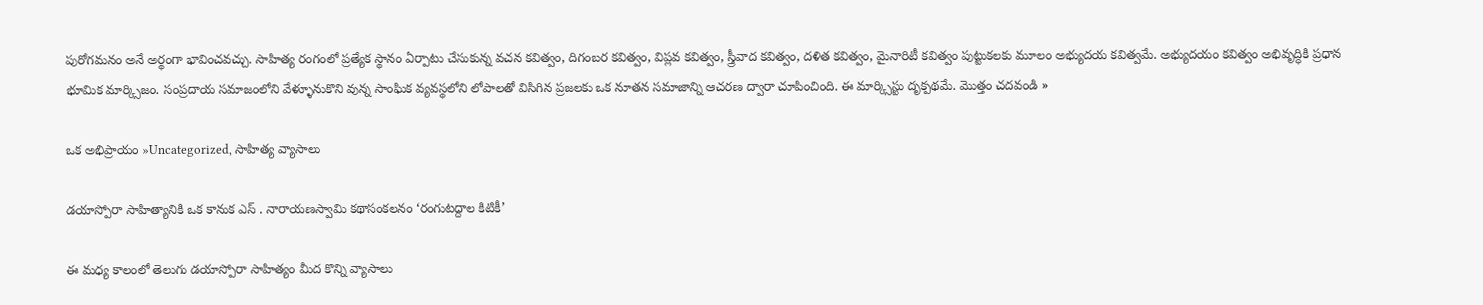పురోగమనం అనే అర్థంగా భావించవచ్చు. సాహిత్య రంగంలో ప్రత్యేక స్థానం ఏర్పాటు చేసుకున్న వచన కవిత్వం, దిగంబర కవిత్వం, విప్లవ కవిత్వం, స్త్రీవాద కవిత్వం, దళిత కవిత్వం, మైనారిటీ కవిత్వం పుట్టుకలకు మూలం అభ్యుదయ కవిత్వమే. అభ్యుదయం కవిత్వం అభివృద్ధికి ప్రధాన భూమిక మార్క్సిజం. సంప్రదాయ సమాజంలోని వేళ్ళూనుకొని వున్న సాంఘిక వ్యవస్థలోని లోపాలతో విసిగిన ప్రజలకు ఒక నూతన సమాజాన్ని ఆచరణ ద్వారా చూపించింది. ఈ మార్క్సిస్టు దృక్పథమే. మొత్తం చదవండి »

ఒక అభిప్రాయం »Uncategorized, సాహిత్య వ్యాసాలు

డయాస్పోరా సాహిత్యానికి ఒక కానుక ఎస్ . నారాయణస్వామి కథాసంకలనం ‘రంగుటద్దాల కిటికీ’

ఈ మధ్య కాలంలో తెలుగు డయాస్పోరా సాహిత్యం మీద కొన్ని వ్యాసాలు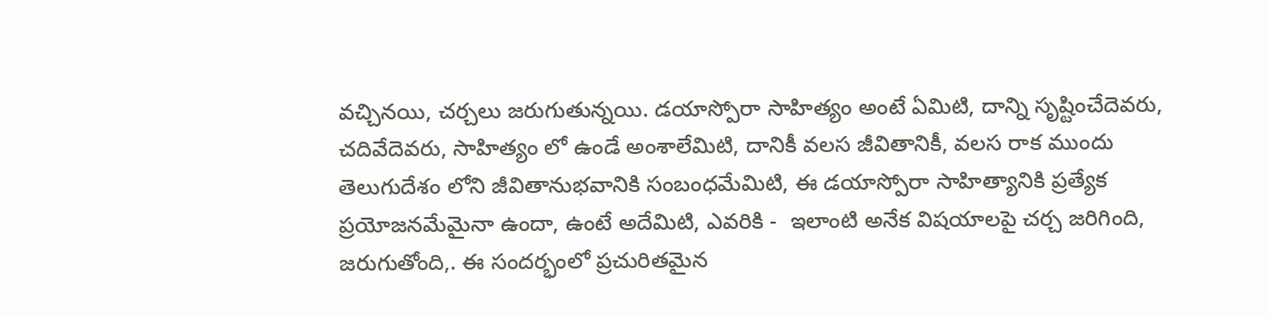వచ్చినయి, చర్చలు జరుగుతున్నయి. డయాస్పోరా సాహిత్యం అంటే ఏమిటి, దాన్ని సృష్టించేదెవరు, చదివేదెవరు, సాహిత్యం లో ఉండే అంశాలేమిటి, దానికీ వలస జీవితానికీ, వలస రాక ముందు తెలుగుదేశం లోని జీవితానుభవానికి సంబంధమేమిటి, ఈ డయాస్పోరా సాహిత్యానికి ప్రత్యేక ప్రయోజనమేమైనా ఉందా, ఉంటే అదేమిటి, ఎవరికి -  ఇలాంటి అనేక విషయాలపై చర్చ జరిగింది, జరుగుతోంది,. ఈ సందర్భంలో ప్రచురితమైన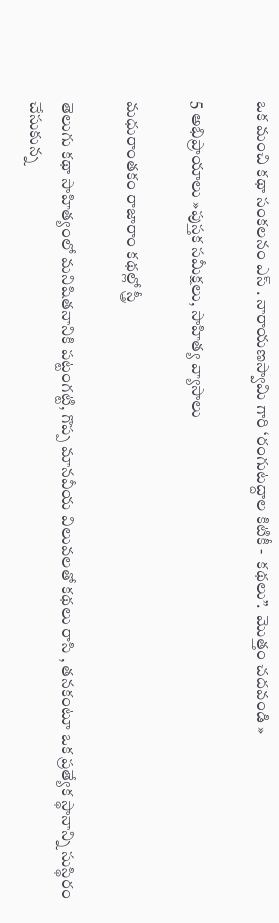ఒక మంచి కథా సంకలనం ఎస్ . నారాయణస్వామి గారి ‘రంగుటద్దాల కిటికీ -  కథలు”.  మొత్తం చదవండి »

5 అభిప్రాయాలు »పుస్తక సమీక్షలు, సాహిత్య వ్యాసాలు

మధురాంతకం రాజారాం కథల్లో స్త్రీ

తెలుగు కథా సాహిత్యంలో మనిషితనానికి పట్టంగట్టి, గొప్ప మానవీయ విలువలతో కథలు రాసి , తనకంటూ ఒక ప్రత్యేక స్థానాన్ని సుస్థిరం చేసుకున్న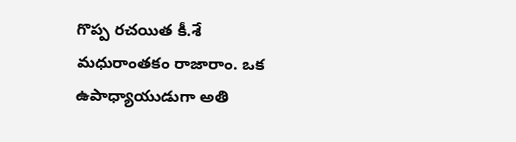గొప్ప రచయిత కీ.శే  మధురాంతకం రాజారాం. ఒక ఉపాధ్యాయుడుగా అతి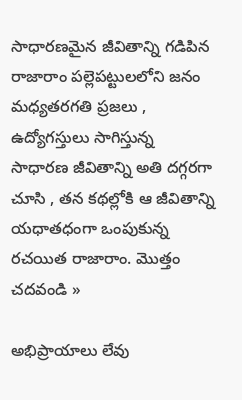సాధారణమైన జీవితాన్ని గడిపిన రాజారాం పల్లెపట్టులలోని జనం మధ్యతరగతి ప్రజలు , ఉద్యోగస్తులు సాగిస్తున్న సాధారణ జీవితాన్ని అతి దగ్గరగా చూసి , తన కథల్లోకి ఆ జీవితాన్ని యధాతధంగా ఒంపుకున్న రచయిత రాజారాం. మొత్తం చదవండి »

అభిప్రాయాలు లేవు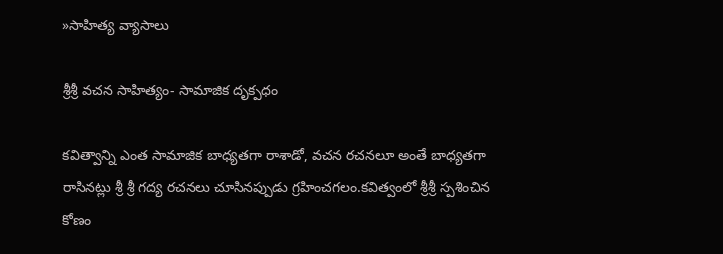»సాహిత్య వ్యాసాలు

శ్రీశ్రీ వచన సాహిత్యం- సామాజిక దృక్పధం

కవిత్వాన్ని ఎంత సామాజిక బాధ్యతగా రాశాడో, వచన రచనలూ అంతే బాధ్యతగా రాసినట్లు శ్రీ శ్రీ గద్య రచనలు చూసినప్పుడు గ్రహించగలం.కవిత్వంలో శ్రీశ్రీ స్పశించిన కోణం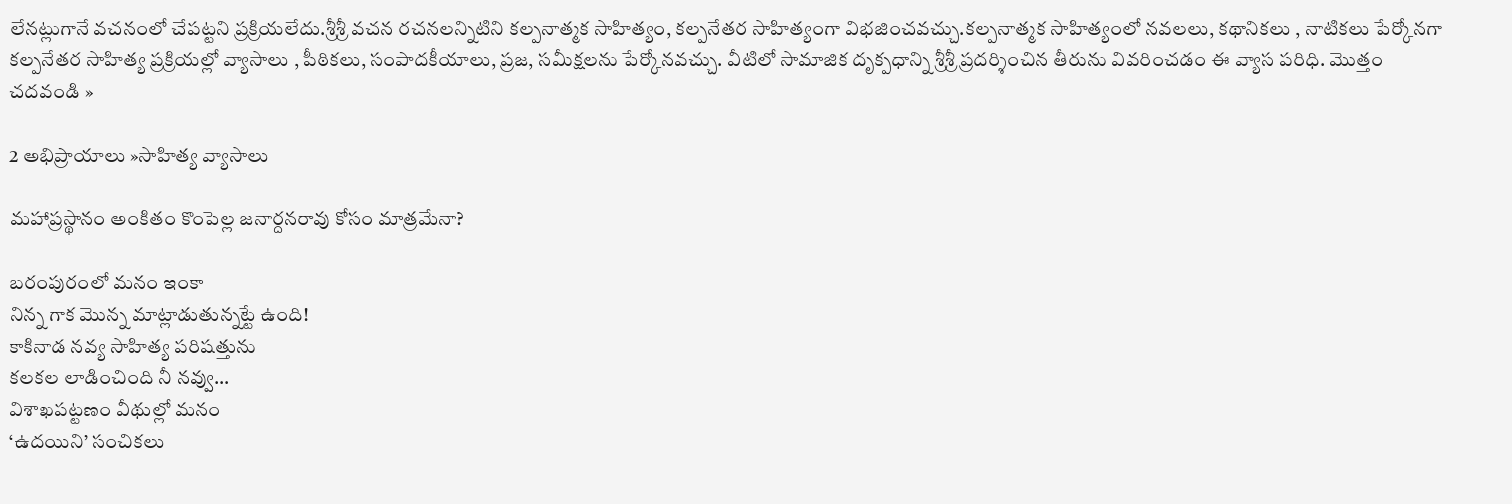లేనట్లుగానే వచనంలో చేపట్టని ప్రక్రియలేదు.శ్రీశ్రీ వచన రచనలన్నిటిని కల్పనాత్మక సాహిత్యం, కల్పనేతర సాహిత్యంగా విభజించవచ్చు.కల్పనాత్మక సాహిత్యంలో నవలలు, కథానికలు , నాటికలు పేర్కోనగా కల్పనేతర సాహిత్య ప్రక్రియల్లో వ్యాసాలు , పీఠికలు, సంపాదకీయాలు, ప్రజ, సమీక్షలను పేర్కోనవచ్చు. వీటిలో సామాజిక దృక్పధాన్ని శ్రీశ్రీ ప్రదర్శించిన తీరును వివరించడం ఈ వ్యాస పరిధి. మొత్తం చదవండి »

2 అభిప్రాయాలు »సాహిత్య వ్యాసాలు

మహాప్రస్థానం అంకితం కొంపెల్ల జనార్దనరావు కోసం మాత్రమేనా?

బరంపురంలో మనం ఇంకా
నిన్న గాక మొన్న మాట్లాడుతున్నట్టే ఉంది!
కాకినాడ నవ్య సాహిత్య పరిషత్తును
కలకల లాడించింది నీ నవ్వు…
విశాఖపట్టణం వీథుల్లో మనం
‘ఉదయిని’ సంచికలు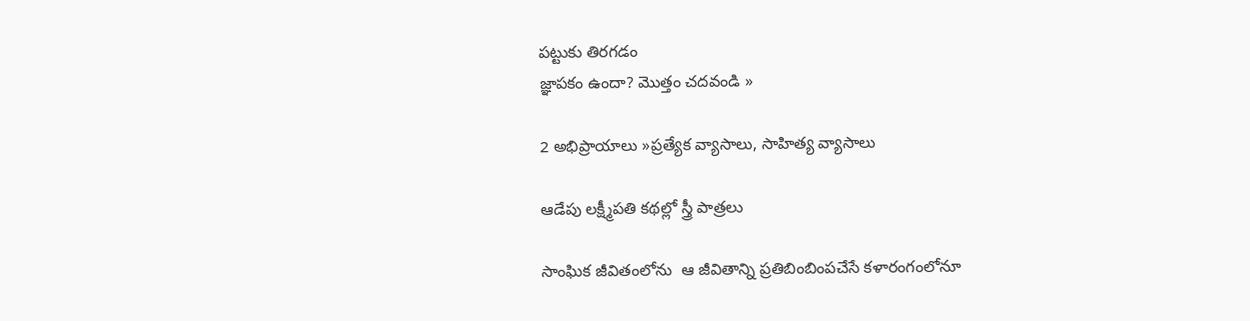పట్టుకు తిరగడం
జ్ఞాపకం ఉందా? మొత్తం చదవండి »

2 అభిప్రాయాలు »ప్రత్యేక వ్యాసాలు, సాహిత్య వ్యాసాలు

ఆడేపు లక్ష్మీపతి కథల్లో స్త్రీ పాత్రలు

సాంఘిక జీవితంలోను  ఆ జీవితాన్ని ప్రతిబింబింపచేసే కళారంగంలోనూ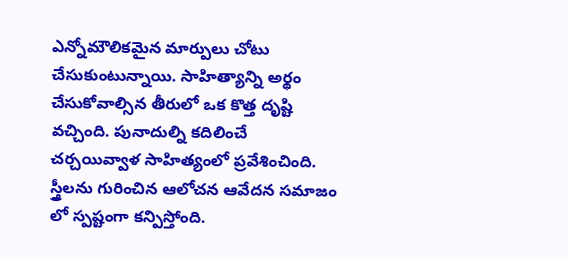ఎన్నోమౌలికమైన మార్పులు చోటు చేసుకుంటున్నాయి. సాహిత్యాన్ని అర్థం చేసుకోవాల్సిన తీరులో ఒక కొత్త దృష్టి వచ్చింది. పునాదుల్ని కదిలించే చర్చయివ్వాళ సాహిత్యంలో ప్రవేశించింది. స్త్రీలను గురించిన ఆలోచన ఆవేదన సమాజం లో స్పష్టంగా కన్పిస్తోంది.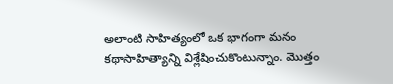అలాంటి సాహిత్యంలో ఒక భాగంగా మనం కథాసాహిత్యాన్ని విశ్లేషించుకొంటున్నాం. మొత్తం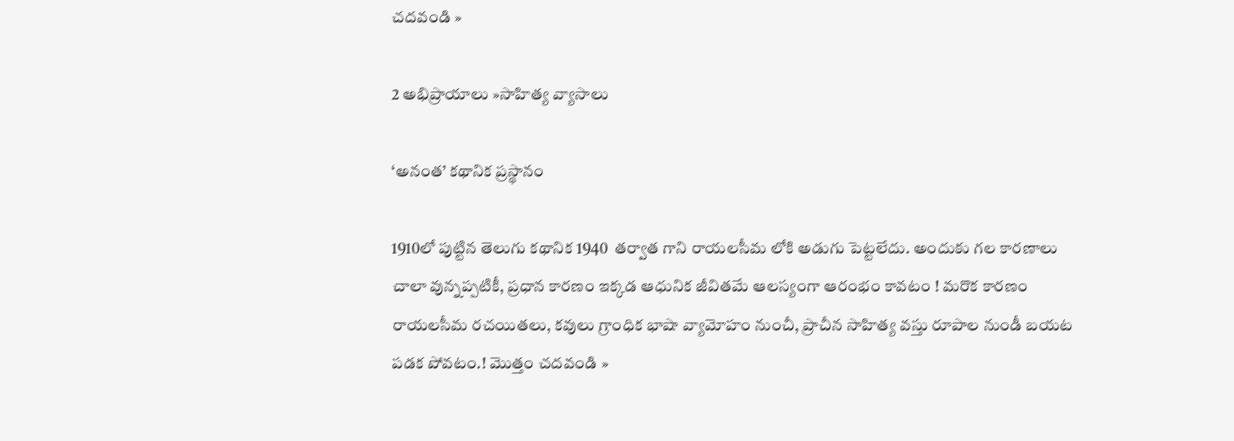చదవండి »

2 అభిప్రాయాలు »సాహిత్య వ్యాసాలు

‘అనంత’ కథానిక ప్రస్థానం

1910లో పుట్టిన తెలుగు కథానిక 1940  తర్వాత గాని రాయలసీమ లోకి అడుగు పెట్టలేదు. అందుకు గల కారణాలు చాలా వున్నప్పటికీ, ప్రధాన కారణం ఇక్కడ ఆధునిక జీవితమే ఆలస్యంగా ఆరంభం కావటం ! మరొక కారణం రాయలసీమ రచయితలు, కవులు గ్రాంధిక భాషా వ్యామోహం నుంచీ, ప్రాచీన సాహిత్య వస్తు రూపాల నుండీ బయట పడక పోవటం.! మొత్తం చదవండి »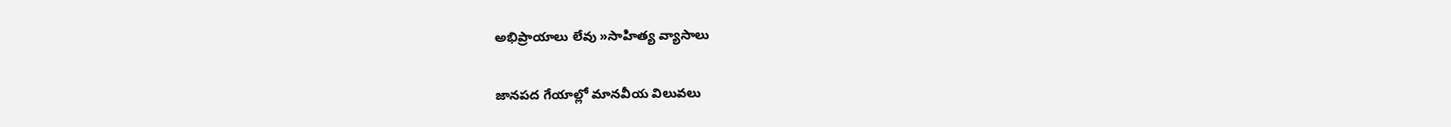అభిప్రాయాలు లేవు »సాహిత్య వ్యాసాలు

జానపద గేయాల్లో మానవీయ విలువలు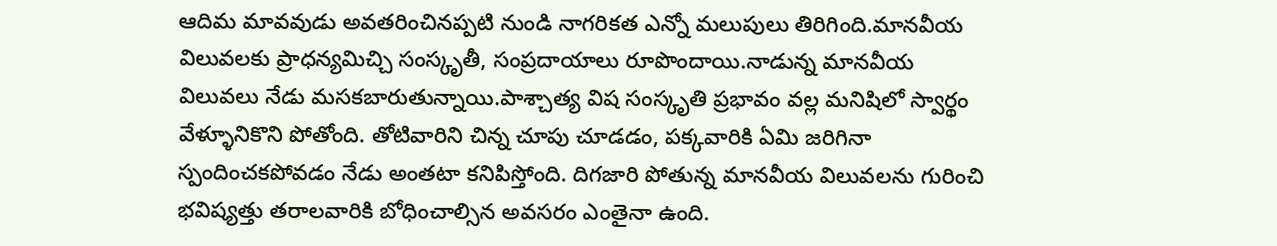ఆదిమ మావవుడు అవతరించినప్పటి నుండి నాగరికత ఎన్నో మలుపులు తిరిగింది.మానవీయ విలువలకు ప్రాధన్యమిచ్చి సంస్కృతీ, సంప్రదాయాలు రూపొందాయి.నాడున్న మానవీయ విలువలు నేడు మసకబారుతున్నాయి.పాశ్చాత్య విష సంస్కృతి ప్రభావం వల్ల మనిషిలో స్వార్థం వేళ్ళూనికొని పోతోంది. తోటివారిని చిన్న చూపు చూడడం, పక్కవారికి ఏమి జరిగినా స్పందించకపోవడం నేడు అంతటా కనిపిస్తోంది. దిగజారి పోతున్న మానవీయ విలువలను గురించి భవిష్యత్తు తరాలవారికి బోధించాల్సిన అవసరం ఎంతైనా ఉంది.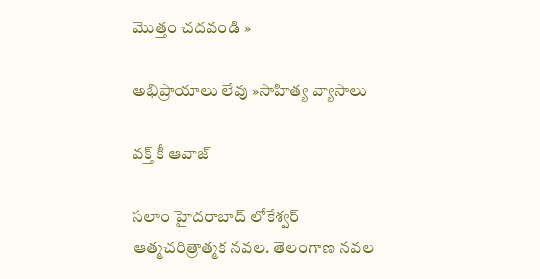మొత్తం చదవండి »

అభిప్రాయాలు లేవు »సాహిత్య వ్యాసాలు

వక్త్‌ కీ ఆవాజ్‌

సలాం హైదరాబాద్‌ లోకేశ్వర్‌ ఆత్మచరిత్రాత్మక నవల. తెలంగాణ నవల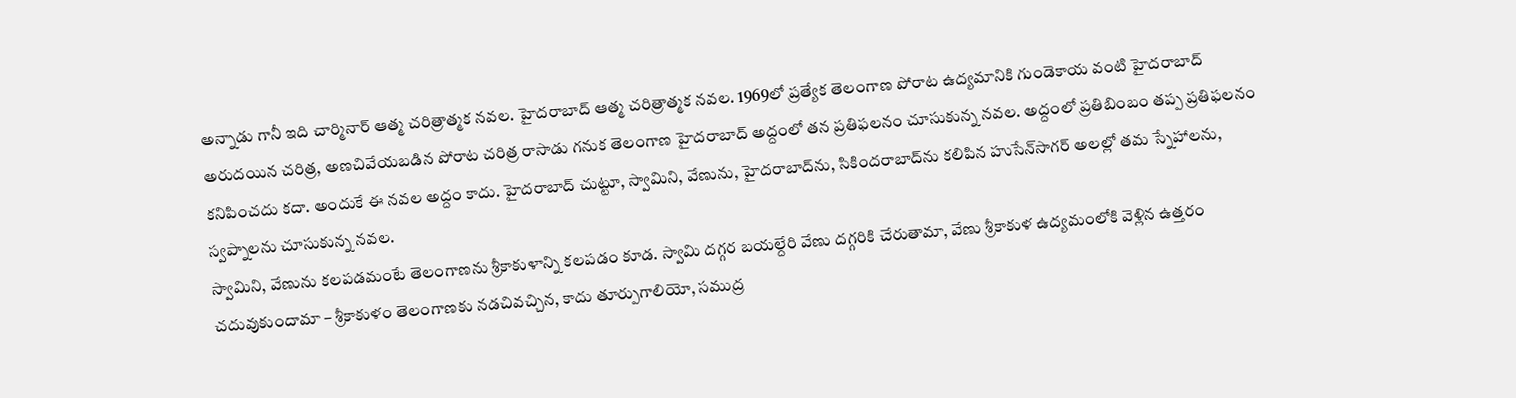అన్నాడు గానీ ఇది చార్మినార్‌ ఆత్మ చరిత్రాత్మక నవల. హైదరాబాద్‌ ఆత్మ చరిత్రాత్మక నవల. 1969లో ప్రత్యేక తెలంగాణ పోరాట ఉద్యమానికి గుండెకాయ వంటి హైదరాబాద్‌ అరుదయిన చరిత్ర, అణచివేయబడిన పోరాట చరిత్ర రాసాడు గనుక తెలంగాణ హైదరాబాద్‌ అద్దంలో తన ప్రతిఫలనం చూసుకున్న నవల. అద్దంలో ప్రతిబింబం తప్ప ప్రతిఫలనం కనిపించదు కదా. అందుకే ఈ నవల అద్దం కాదు. హైదరాబాద్‌ చుట్టూ, స్వామిని, వేణును, హైదరాబాద్‌ను, సికిందరాబాద్‌ను కలిపిన హుసేన్‌సాగర్‌ అలల్లో తమ స్నేహాలను, స్వప్నాలను చూసుకున్న నవల.
స్వామిని, వేణును కలపడమంటే తెలంగాణను శ్రీకాకుళాన్ని కలపడం కూడ. స్వామి దగ్గర బయల్దేరి వేణు దగ్గరికి చేరుతామా, వేణు శ్రీకాకుళ ఉద్యమంలోకి వెళ్లిన ఉత్తరం చదువుకుందామా – శ్రీకాకుళం తెలంగాణకు నడచివచ్చిన, కాదు తూర్పుగాలియో, సముద్ర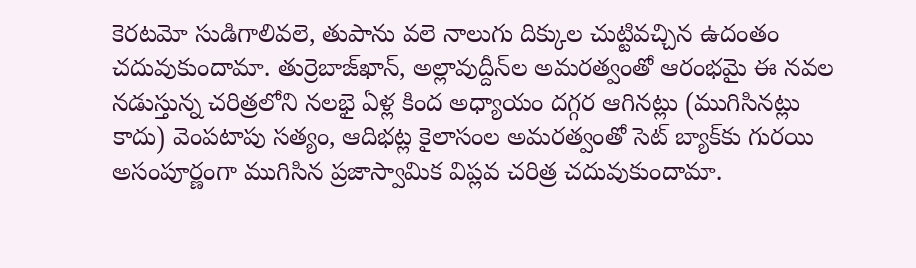కెరటమో సుడిగాలివలె, తుపాను వలె నాలుగు దిక్కుల చుట్టివచ్చిన ఉదంతం చదువుకుందామా. తుర్రెబాజ్‌ఖాన్‌, అల్లావుద్దీన్‌ల అమరత్వంతో ఆరంభమై ఈ నవల నడుస్తున్న చరిత్రలోని నలభై ఏళ్ల కింద అధ్యాయం దగ్గర ఆగినట్లు (ముగిసినట్లు కాదు) వెంపటాపు సత్యం, ఆదిభట్ల కైలాసంల అమరత్వంతో సెట్‌ బ్యాక్‌కు గురయి అసంపూర్ణంగా ముగిసిన ప్రజాస్వామిక విప్లవ చరిత్ర చదువుకుందామా.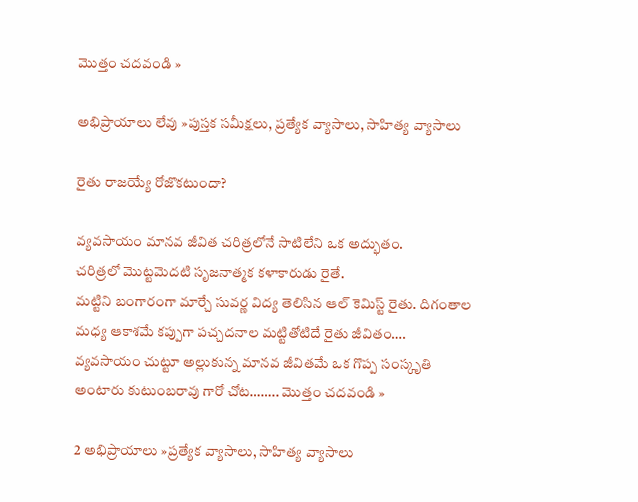మొత్తం చదవండి »

అభిప్రాయాలు లేవు »పుస్తక సమీక్షలు, ప్రత్యేక వ్యాసాలు, సాహిత్య వ్యాసాలు

రైతు రాజయ్యే రోజొకటుందా?

వ్యవసాయం మానవ జీవిత చరిత్రలోనే సాటిలేని ఒక అద్భుతం.
చరిత్రలో మొట్టమెదటి సృజనాత్మక కళాకారుడు రైతే.
మట్టిని బంగారంగా మార్చే సువర్ణ విద్య తెలిసిన ఆల్ కెమిస్ట్ రైతు. దిగంతాల మధ్య ఆకాశమే కప్పుగా పచ్చదనాల మట్టితోటిదే రైతు జీవితం…. వ్యవసాయం చుట్టూ అల్లుకున్న మానవ జీవితమే ఒక గొప్ప సంస్కృతి అంటారు కుటుంబరావు గారో చోట…….. మొత్తం చదవండి »

2 అభిప్రాయాలు »ప్రత్యేక వ్యాసాలు, సాహిత్య వ్యాసాలు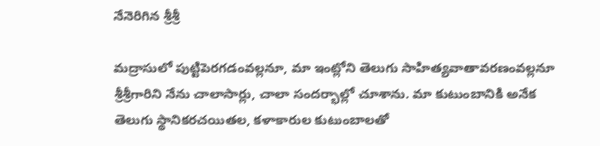నేనెరిగిన శ్రీశ్రీ

మద్రాసులో పుట్టిపెరగడంవల్లనూ, మా ఇంట్లోని తెలుగు సాహిత్యవాతావరణంవల్లనూ శ్రీశ్రీగారిని నేను చాలాసార్లు, చాలా సందర్భాల్లో చూశాను. మా కుటుంబానికి అనేక తెలుగు స్థానికరచయితల, కళాకారుల కుటుంబాలతో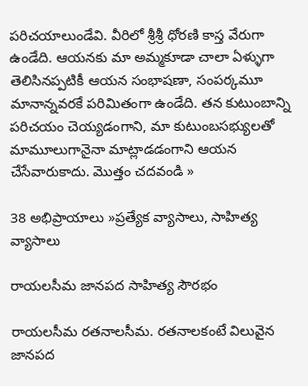పరిచయాలుండేవి. వీరిలో శ్రీశ్రీ ధోరణి కాస్త వేరుగా ఉండేది. ఆయనకు మా అమ్మకూడా చాలా ఏళ్ళుగా తెలిసినప్పటికీ ఆయన సంభాషణా, సంపర్కమూ మానాన్నవరకే పరిమితంగా ఉండేది. తన కుటుంబాన్ని పరిచయం చెయ్యడంగాని, మా కుటుంబసభ్యులతో మామూలుగానైనా మాట్లాడడంగాని ఆయన చేసేవారుకాదు. మొత్తం చదవండి »

38 అభిప్రాయాలు »ప్రత్యేక వ్యాసాలు, సాహిత్య వ్యాసాలు

రాయలసీమ జానపద సాహిత్య సౌరభం

రాయలసీమ రతనాలసీమ. రతనాలకంటే విలువైన జానపద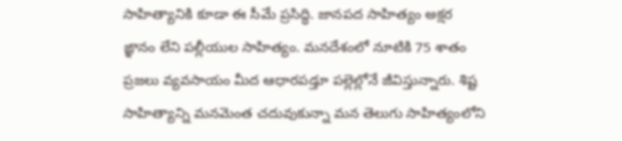సాహిత్యానికి కూడా ఈ సీమే ప్రసిద్ధి. జానపద సాహిత్యం అక్షర ఙ్ఞానం లేని పల్లీయుల సాహిత్యం. మనదేశంలో నూటికి 75 శాతం ప్రజలు వ్యవసాయం మీద ఆధారపడ్తూ పల్లెల్లోనే జీవిస్తున్నారు. శిష్ట సాహిత్యాన్ని మనమెంత చదువుకున్నా మన తెలుగు సాహిత్యంలోని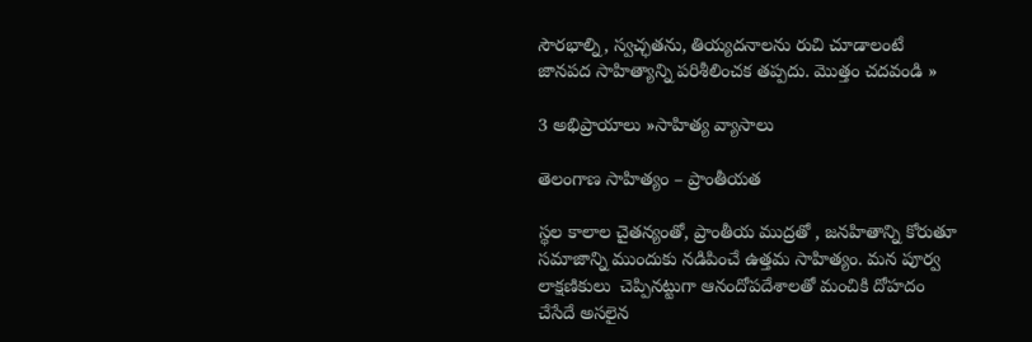సౌరభాల్ని, స్వచ్ఛతను, తియ్యదనాలను రుచి చూడాలంటే జానపద సాహిత్యాన్ని పరిశీలించక తప్పదు. మొత్తం చదవండి »

3 అభిప్రాయాలు »సాహిత్య వ్యాసాలు

తెలంగాణ సాహిత్యం – ప్రాంతీయత

స్థల కాలాల చైతన్యంతో, ప్రాంతీయ ముద్రతో , జనహితాన్ని కోరుతూ సమాజాన్ని ముందుకు నడిపించే ఉత్తమ సాహిత్యం. మన పూర్వ లాక్షణికులు  చెప్పినట్టుగా ఆనందోపదేశాలతో మంచికి దోహదం చేసేదే అసలైన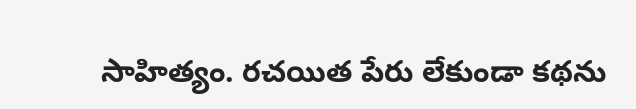సాహిత్యం. రచయిత పేరు లేకుండా కథను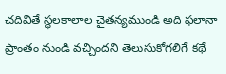చదివితే స్థలకాలాల చైతన్యముండి అది ఫలానా ప్రాంతం నుండి వచ్చిందని తెలుసుకోగలిగే కథే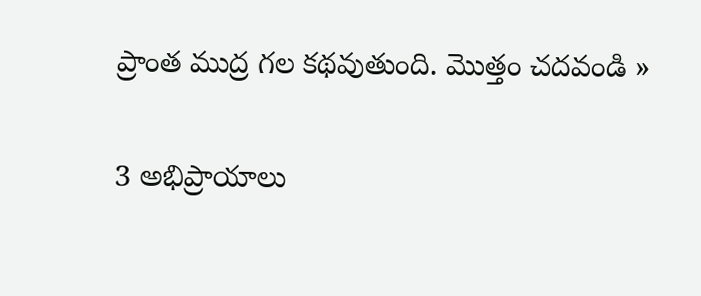ప్రాంత ముద్ర గల కథవుతుంది. మొత్తం చదవండి »

3 అభిప్రాయాలు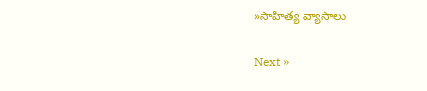»సాహిత్య వ్యాసాలు

Next »